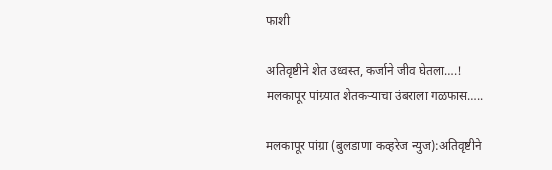फाशी

अतिवृष्टीने शेत उध्वस्त, कर्जाने जीव घेतला….! मलकापूर पांग्र्यात शेतकऱ्याचा उंबराला गळफास…..

मलकापूर पांग्रा (बुलडाणा कव्हरेज न्युज):अतिवृष्टीने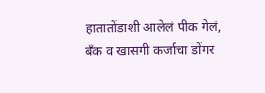हातातोंडाशी आलेलं पीक गेलं, बँक व खासगी कर्जाचा डोंगर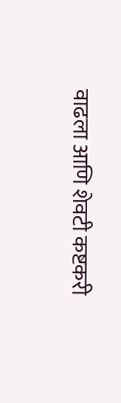वाढला आणि शेवटी कष्टकरी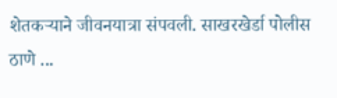शेतकऱ्याने जीवनयात्रा संपवली. साखरखेर्डा पोलीस ठाणे ...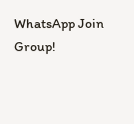WhatsApp Join Group!